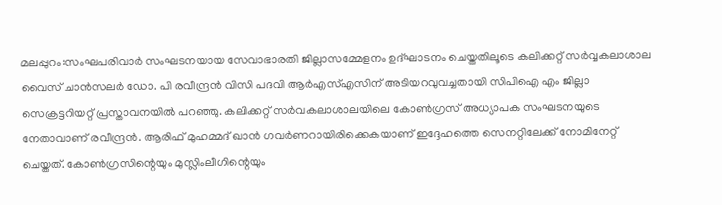മലപ്പുറം:സംഘപരിവാർ സംഘടനയായ സേവാഭാരതി ജില്ലാസമ്മേളനം ഉദ്ഘാടനം ചെയ്തതിലൂടെ കലിക്കറ്റ് സർവ്വകലാശാല വൈസ് ചാൻസലർ ഡോ. പി രവീന്ദ്രൻ വിസി പദവി ആർഎസ്എസിന് അടിയറവുവച്ചതായി സിപിഐ എം ജില്ലാ സെക്രട്ടറിയറ്റ് പ്രസ്താവനയിൽ പറഞ്ഞു. കലിക്കറ്റ് സർവകലാശാലയിലെ കോൺഗ്രസ് അധ്യാപക സംഘടനയുടെ നേതാവാണ് രവീന്ദ്രൻ. ആരിഫ് മുഹമ്മദ് ഖാൻ ഗവർണറായിരിക്കെകയാണ് ഇദ്ദേഹത്തെ സെനറ്റിലേക്ക് നോമിനേറ്റ് ചെയ്തത്. കോൺഗ്രസിന്റെയും മുസ്ലിംലീഗിന്റെയും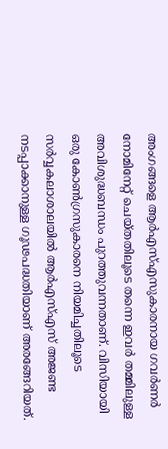അംഗങ്ങളെ ആർഎസ്എസുകാരനായ ഗവർണർ നോമിനേറ്റ് ചെയ്തതിലൂടെ തന്നെ ഇവർ തമ്മിലുള്ള അവിശുദ്ധബന്ധം പുറത്തുവന്നതാണ്. വിസിയായി ഒരു കോൺഗ്രസുകാരനെ നിയമിച്ചതിലൂടെ സർവ്വകലാശാലയിൽ ആർഎസ്എസ് അജണ്ട നടപ്പാക്കാനുള്ള ഗൂഢപദ്ധതിയാണ് അരങ്ങേറിയത്.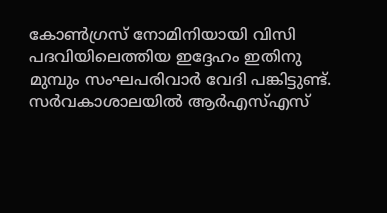കോൺഗ്രസ് നോമിനിയായി വിസി പദവിയിലെത്തിയ ഇദ്ദേഹം ഇതിനു മുമ്പും സംഘപരിവാർ വേദി പങ്കിട്ടുണ്ട്.
സർവകാശാലയിൽ ആർഎസ്എസ്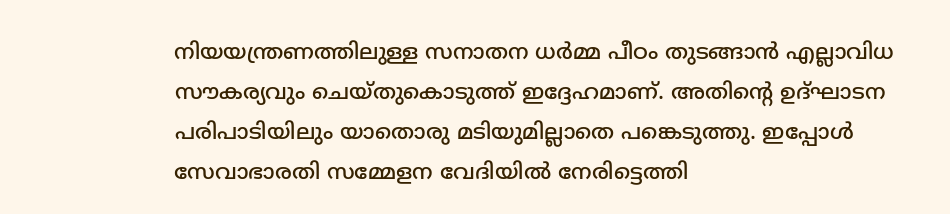നിയയന്ത്രണത്തിലുള്ള സനാതന ധർമ്മ പീഠം തുടങ്ങാൻ എല്ലാവിധ സൗകര്യവും ചെയ്തുകൊടുത്ത് ഇദ്ദേഹമാണ്. അതിന്റെ ഉദ്ഘാടന പരിപാടിയിലും യാതൊരു മടിയുമില്ലാതെ പങ്കെടുത്തു. ഇപ്പോൾ സേവാഭാരതി സമ്മേളന വേദിയിൽ നേരിട്ടെത്തി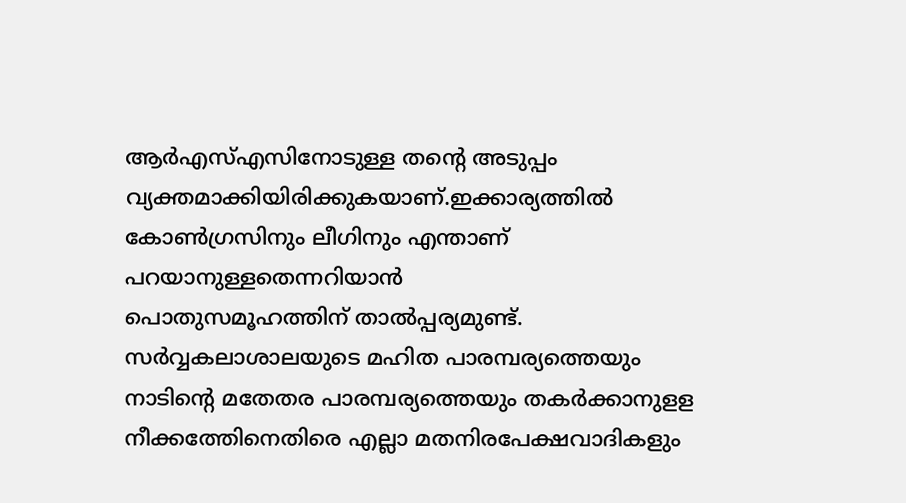ആർഎസ്എസിനോടുള്ള തന്റെ അടുപ്പം വ്യക്തമാക്കിയിരിക്കുകയാണ്.ഇക്കാര്യത്തിൽ കോൺഗ്രസിനും ലീഗിനും എന്താണ് പറയാനുള്ളതെന്നറിയാൻ
പൊതുസമൂഹത്തിന് താൽപ്പര്യമുണ്ട്. സർവ്വകലാശാലയുടെ മഹിത പാരമ്പര്യത്തെയും നാടിന്റെ മതേതര പാരമ്പര്യത്തെയും തകർക്കാനുളള നീക്കത്തേിനെതിരെ എല്ലാ മതനിരപേക്ഷവാദികളും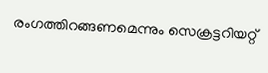രംഗത്തിറങ്ങണമെന്നും സെക്രട്ടറിയറ്റ്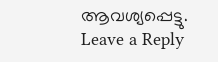ആവശ്യപ്പെട്ടു.
Leave a Reply